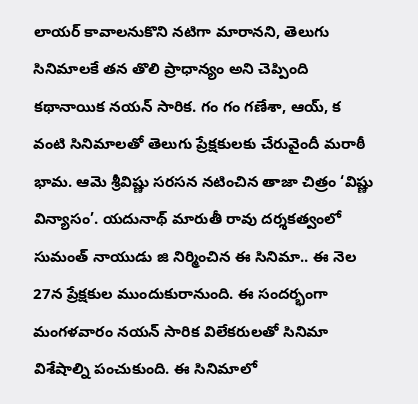లాయర్ కావాలనుకొని నటిగా మారానని, తెలుగు సినిమాలకే తన తొలి ప్రాధాన్యం అని చెప్పింది కథానాయిక నయన్ సారిక. గం గం గణేశా, ఆయ్, క వంటి సినిమాలతో తెలుగు ప్రేక్షకులకు చేరువైందీ మరాఠీ భామ. ఆమె శ్రీవిష్ణు సరసన నటించిన తాజా చిత్రం ‘విష్ణు విన్యాసం’. యదునాథ్ మారుతీ రావు దర్శకత్వంలో సుమంత్ నాయుడు జి నిర్మించిన ఈ సినిమా.. ఈ నెల 27న ప్రేక్షకుల ముందుకురానుంది. ఈ సందర్భంగా మంగళవారం నయన్ సారిక విలేకరులతో సినిమా విశేషాల్ని పంచుకుంది. ఈ సినిమాలో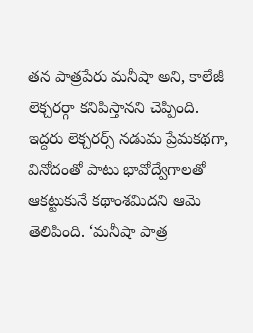తన పాత్రపేరు మనీషా అని, కాలేజీ లెక్చరర్గా కనిపిస్తానని చెప్పింది.
ఇద్దరు లెక్చరర్స్ నడుమ ప్రేమకథగా, వినోదంతో పాటు భావోద్వేగాలతో ఆకట్టుకునే కథాంశమిదని ఆమె తెలిపింది. ‘మనీషా పాత్ర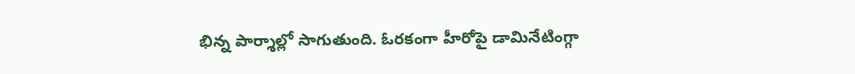భిన్న పార్శాల్లో సాగుతుంది. ఓరకంగా హీరోపై డామినేటింగ్గా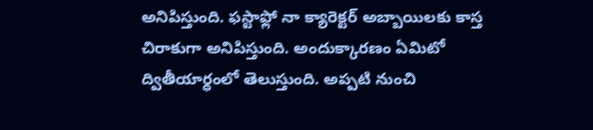అనిపిస్తుంది. ఫస్టాఫ్లో నా క్యారెక్టర్ అబ్బాయిలకు కాస్త చిరాకుగా అనిపిస్తుంది. అందుక్కారణం ఏమిటో ద్వితీయార్ధంలో తెలుస్తుంది. అప్పటి నుంచి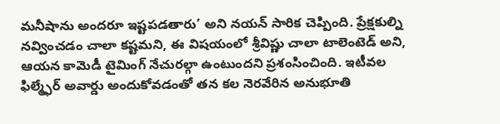మనీషాను అందరూ ఇష్టపడతారు’ అని నయన్ సారిక చెప్పింది. ప్రేక్షకుల్ని నవ్వించడం చాలా కష్టమని, ఈ విషయంలో శ్రీవిష్ణు చాలా టాలెంటెడ్ అని, ఆయన కామెడీ టైమింగ్ నేచురల్గా ఉంటుందని ప్రశంసించింది. ఇటీవల ఫిల్మ్ఫేర్ అవార్డు అందుకోవడంతో తన కల నెరవేరిన అనుభూతి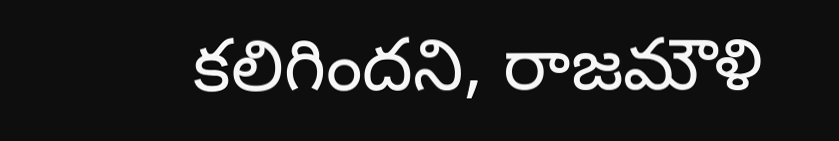కలిగిందని, రాజమౌళి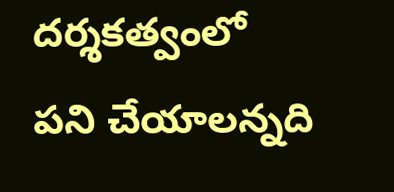దర్శకత్వంలో పని చేయాలన్నది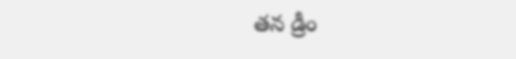తన డ్రీం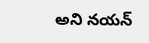అని నయన్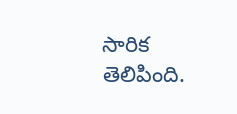సారిక తెలిపింది.